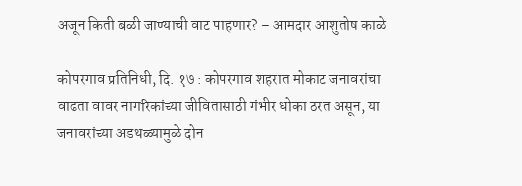अजून किती बळी जाण्याची वाट पाहणार? – आमदार आशुतोष काळे

कोपरगाव प्रतिनिधी, दि. १७ : कोपरगाव शहरात मोकाट जनावरांचा वाढता वावर नागरिकांच्या जीवितासाठी गंभीर धोका ठरत असून, या जनावरांच्या अडथळ्यामुळे दोन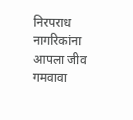निरपराध नागरिकांना आपला जीव गमवावा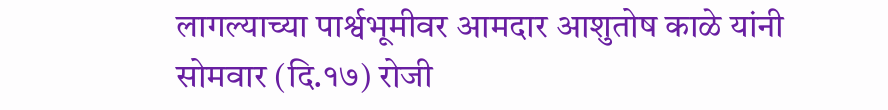लागल्याच्या पार्श्वभूमीवर आमदार आशुतोष काळे यांनी सोमवार (दि.१७) रोजी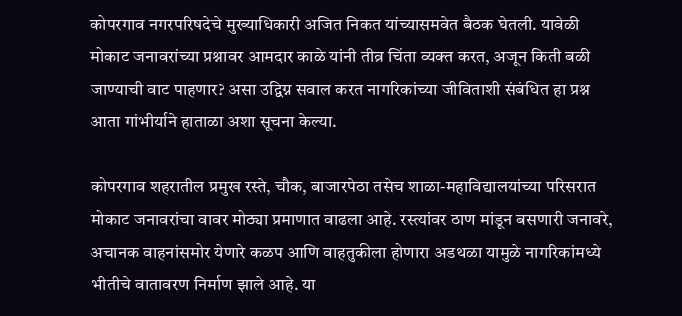कोपरगाव नगरपरिषदेचे मुख्याधिकारी अजित निकत यांच्यासमवेत बैठक घेतली. यावेळी मोकाट जनावरांच्या प्रश्नावर आमदार काळे यांनी तीव्र चिंता व्यक्त करत, अजून किती बळी जाण्याची वाट पाहणार? असा उद्विग्न सवाल करत नागरिकांच्या जीविताशी संबंधित हा प्रश्न आता गांभीर्याने हाताळा अशा सूचना केल्या.

कोपरगाव शहरातील प्रमुख रस्ते, चौक, बाजारपेठा तसेच शाळा-महाविद्यालयांच्या परिसरात मोकाट जनावरांचा वावर मोठ्या प्रमाणात वाढला आहे. रस्त्यांवर ठाण मांडून बसणारी जनावरे, अचानक वाहनांसमोर येणारे कळप आणि वाहतुकीला होणारा अडथळा यामुळे नागरिकांमध्ये भीतीचे वातावरण निर्माण झाले आहे. या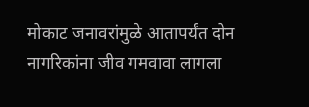मोकाट जनावरांमुळे आतापर्यंत दोन नागरिकांना जीव गमवावा लागला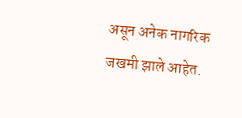असून अनेक नागरिक जखमी झाले आहेत.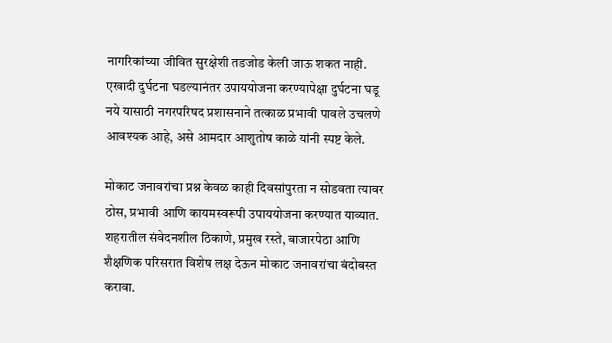नागरिकांच्या जीवित सुरक्षेशी तडजोड केली जाऊ शकत नाही. एखादी दुर्घटना घडल्यानंतर उपाययोजना करण्यापेक्षा दुर्घटना घडू नये यासाठी नगरपरिषद प्रशासनाने तत्काळ प्रभावी पावले उचलणे आवश्यक आहे, असे आमदार आशुतोष काळे यांनी स्पष्ट केले.

मोकाट जनावरांचा प्रश्न केवळ काही दिवसांपुरता न सोडवता त्यावर ठोस, प्रभावी आणि कायमस्वरूपी उपाययोजना करण्यात याव्यात. शहरातील संवेदनशील ठिकाणे, प्रमुख रस्ते, बाजारपेठा आणि शैक्षणिक परिसरात विशेष लक्ष देऊन मोकाट जनावरांचा बंदोबस्त करावा.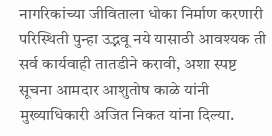नागरिकांच्या जीविताला धोका निर्माण करणारी परिस्थिती पुन्हा उद्भवू नये यासाठी आवश्यक ती सर्व कार्यवाही तातडीने करावी, अशा स्पष्ट सूचना आमदार आशुतोष काळे यांनी मुख्याधिकारी अजित निकत यांना दिल्या.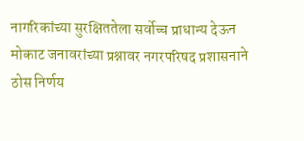नागरिकांच्या सुरक्षिततेला सर्वोच्च प्राधान्य देऊन मोकाट जनावरांच्या प्रश्नावर नगरपरिषद प्रशासनाने ठोस निर्णय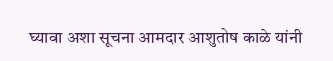घ्यावा अशा सूचना आमदार आशुतोष काळे यांनी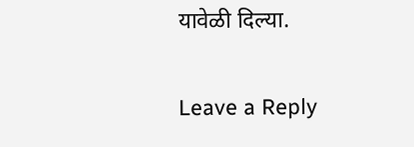यावेळी दिल्या.

Leave a Reply